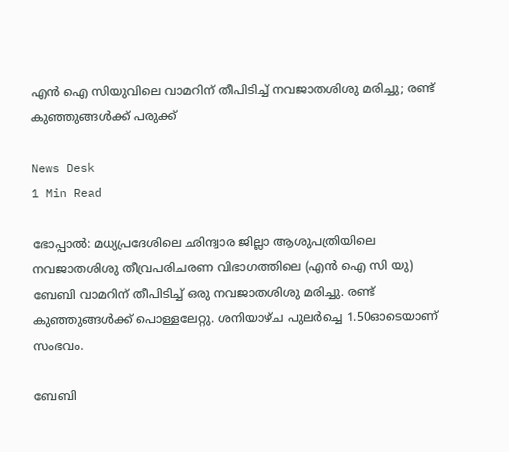എൻ ഐ സിയുവിലെ വാമറിന് തീപിടിച്ച് നവജാതശിശു മരിച്ചു; രണ്ട് കുഞ്ഞുങ്ങള്‍ക്ക് പരുക്ക്

News Desk
1 Min Read

ഭോപ്പാല്‍: മധ്യപ്രദേശിലെ ഛിന്ദ്വാര ജില്ലാ ആശുപത്രിയിലെ നവജാതശിശു തീവ്രപരിചരണ വിഭാഗത്തിലെ (എന്‍ ഐ സി യു)  ബേബി വാമറിന് തീപിടിച്ച് ഒരു നവജാതശിശു മരിച്ചു. രണ്ട് കുഞ്ഞുങ്ങള്‍ക്ക് പൊള്ളലേറ്റു. ശനിയാഴ്ച പുലര്‍ച്ചെ 1.50ഓടെയാണ് സംഭവം.

ബേബി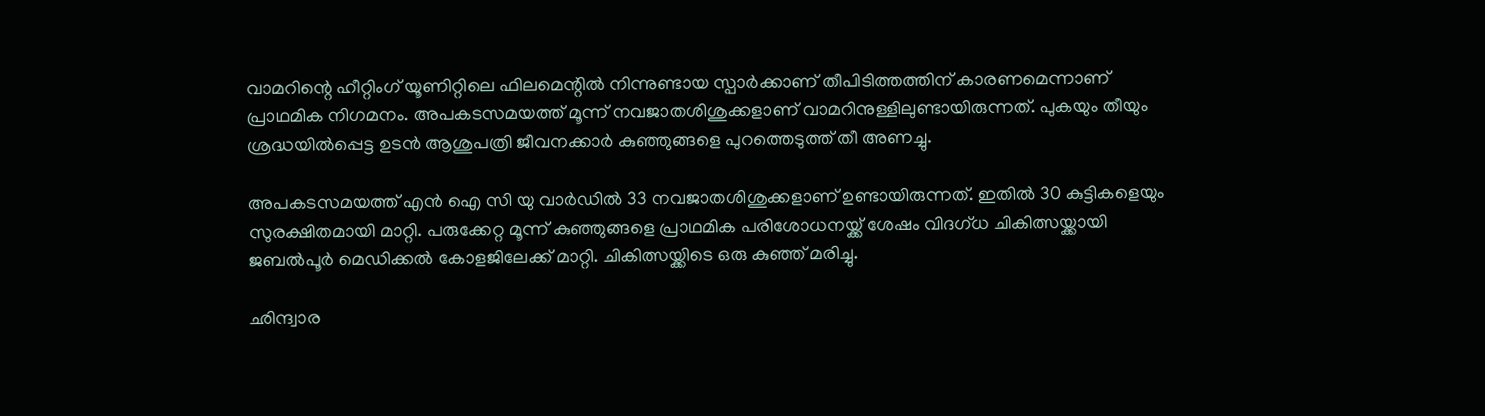വാമറിന്റെ ഹീറ്റിംഗ് യൂണിറ്റിലെ ഫിലമെന്റില്‍ നിന്നുണ്ടായ സ്പാര്‍ക്കാണ് തീപിടിത്തത്തിന് കാരണമെന്നാണ് പ്രാഥമിക നിഗമനം. അപകടസമയത്ത് മൂന്ന് നവജാതശിശുക്കളാണ് വാമറിനുള്ളിലുണ്ടായിരുന്നത്. പുകയും തീയും ശ്രദ്ധയില്‍പ്പെട്ട ഉടന്‍ ആശുപത്രി ജീവനക്കാര്‍ കുഞ്ഞുങ്ങളെ പുറത്തെടുത്ത് തീ അണച്ചു.

അപകടസമയത്ത് എന്‍ ഐ സി യു വാര്‍ഡില്‍ 33 നവജാതശിശുക്കളാണ് ഉണ്ടായിരുന്നത്. ഇതില്‍ 30 കുട്ടികളെയും സുരക്ഷിതമായി മാറ്റി. പരുക്കേറ്റ മൂന്ന് കുഞ്ഞുങ്ങളെ പ്രാഥമിക പരിശോധനയ്ക്ക് ശേഷം വിദഗ്ധ ചികിത്സയ്ക്കായി ജബല്‍പൂര്‍ മെഡിക്കല്‍ കോളജിലേക്ക് മാറ്റി. ചികിത്സയ്ക്കിടെ ഒരു കുഞ്ഞ് മരിച്ചു.

ഛിന്ദ്വാര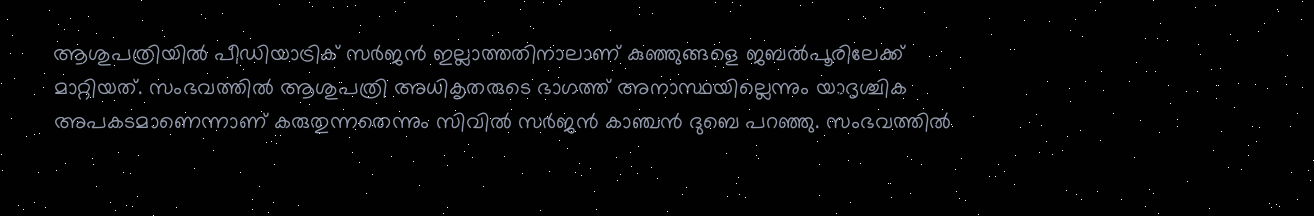ആശുപത്രിയില്‍ പീഡിയാട്രിക് സര്‍ജന്‍ ഇല്ലാത്തതിനാലാണ് കുഞ്ഞുങ്ങളെ ജബല്‍പൂരിലേക്ക് മാറ്റിയത്. സംഭവത്തില്‍ ആശുപത്രി അധികൃതരുടെ ഭാഗത്ത് അനാസ്ഥയില്ലെന്നും യാദൃശ്ചിക അപകടമാണെന്നാണ് കരുതുന്നതെന്നും സിവില്‍ സര്‍ജന്‍ കാഞ്ചന്‍ ദുബെ പറഞ്ഞു. സംഭവത്തില്‍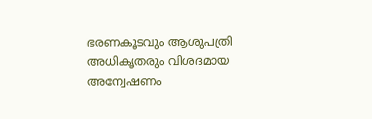ഭരണകൂടവും ആശുപത്രി അധികൃതരും വിശദമായ അന്വേഷണം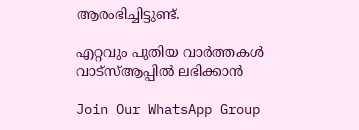ആരംഭിച്ചിട്ടുണ്ട്.

എറ്റവും പുതിയ വാർത്തകൾ വാട്സ്ആപ്പിൽ ലഭിക്കാൻ

Join Our WhatsApp Group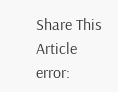Share This Article
error: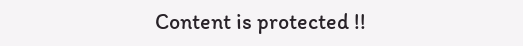Content is protected !!